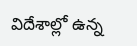విదేశాల్లో ఉన్న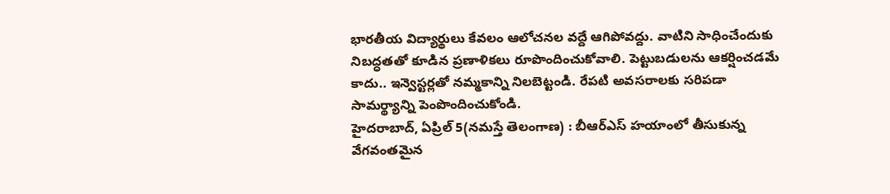భారతీయ విద్యార్థులు కేవలం ఆలోచనల వద్దే ఆగిపోవద్దు. వాటిని సాధించేందుకు నిబద్ధతతో కూడిన ప్రణాళికలు రూపొందించుకోవాలి. పెట్టుబడులను ఆకర్షించడమే కాదు.. ఇన్వెస్టర్లతో నమ్మకాన్ని నిలబెట్టండి. రేపటి అవసరాలకు సరిపడా సామర్థ్యాన్ని పెంపొందించుకోండి.
హైదరాబాద్, ఏప్రిల్ 5(నమస్తే తెలంగాణ) : బీఆర్ఎస్ హయాంలో తీసుకున్న వేగవంతమైన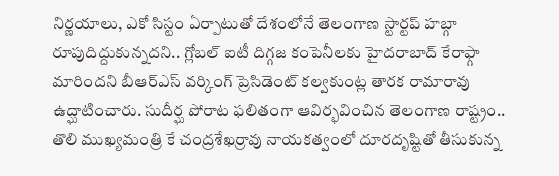నిర్ణయాలు, ఎకో సిస్టం ఏర్పాటుతో దేశంలోనే తెలంగాణ స్టార్టప్ హబ్గా రూపుదిద్దుకున్నదని.. గ్లోబల్ ఐటీ దిగ్గజ కంపెనీలకు హైదరాబాద్ కేరాఫ్గా మారిందని బీఆర్ఎస్ వర్కింగ్ ప్రెసిడెంట్ కల్వకుంట్ల తారక రామారావు ఉద్ఘాటించారు. సుదీర్ఘ పోరాట ఫలితంగా ఆవిర్భవించిన తెలంగాణ రాష్ట్రం.. తొలి ముఖ్యమంత్రి కే చంద్రశేఖర్రావు నాయకత్వంలో దూరదృష్టితో తీసుకున్న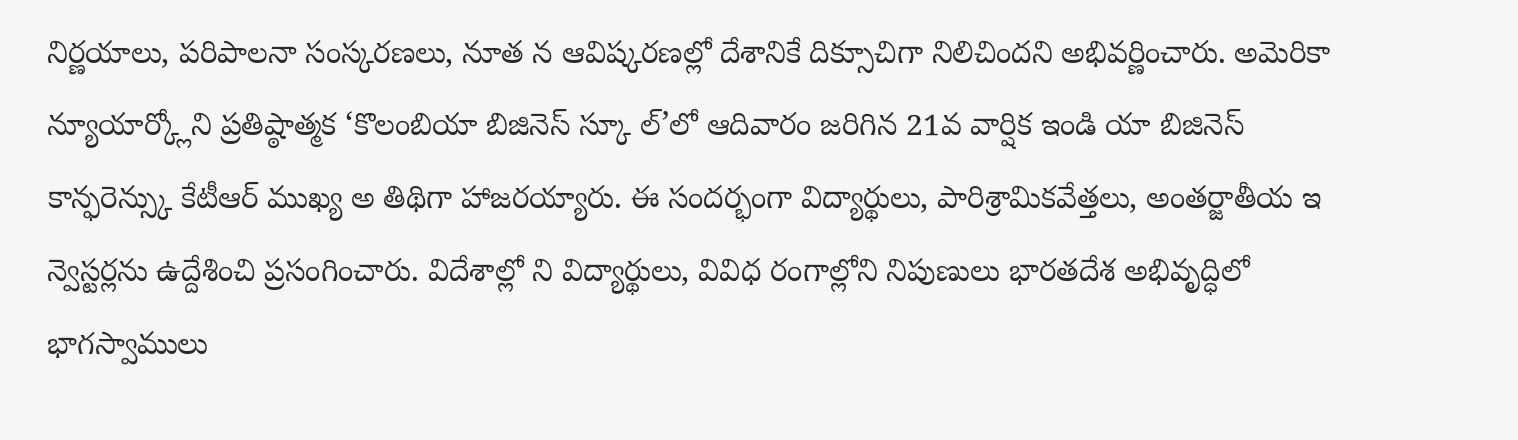నిర్ణయాలు, పరిపాలనా సంస్కరణలు, నూత న ఆవిష్కరణల్లో దేశానికే దిక్సూచిగా నిలిచిందని అభివర్ణించారు. అమెరికా న్యూయార్క్లోని ప్రతిష్ఠాత్మక ‘కొలంబియా బిజినెస్ స్కూ ల్’లో ఆదివారం జరిగిన 21వ వార్షిక ఇండి యా బిజినెస్ కాన్ఫరెన్స్కు కేటీఆర్ ముఖ్య అ తిథిగా హాజరయ్యారు. ఈ సందర్భంగా విద్యార్థులు, పారిశ్రామికవేత్తలు, అంతర్జాతీయ ఇ న్వెస్టర్లను ఉద్దేశించి ప్రసంగించారు. విదేశాల్లో ని విద్యార్థులు, వివిధ రంగాల్లోని నిపుణులు భారతదేశ అభివృద్ధిలో భాగస్వాములు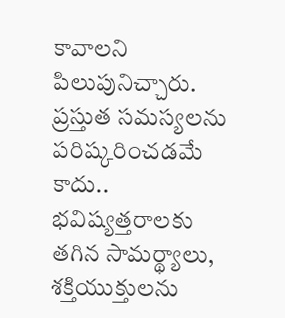కావాలని పిలుపునిచ్చారు. ప్రస్తుత సమస్యలను పరిష్కరించడమే కాదు.. భవిష్యత్తరాలకు తగిన సామర్థ్యాలు, శక్తియుక్తులను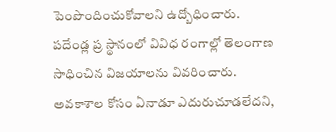పెంపొందించుకోవాలని ఉద్బోధించారు. పదేండ్ల ప్ర స్థానంలో వివిధ రంగాల్లో తెలంగాణ సాధించిన విజయాలను వివరించారు. అవకాశాల కోసం ఏనాడూ ఎదురుచూడలేదని,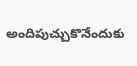అందిపుచ్చుకొనేందుకు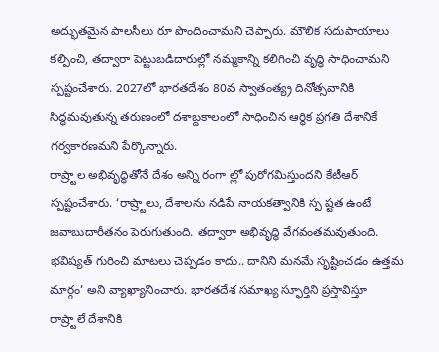అద్భుతమైన పాలసీలు రూ పొందించామని చెప్పారు. మౌలిక సదుపాయాలు కల్పించి, తద్వారా పెట్టుబడిదారుల్లో నమ్మకాన్ని కలిగించి వృద్ధి సాధించామని స్పష్టంచేశారు. 2027లో భారతదేశం 80వ స్వాతంత్య్ర దినోత్సవానికి సిద్ధమవుతున్న తరుణంలో దశాబ్దకాలంలో సాధించిన ఆర్థిక ప్రగతి దేశానికే గర్వకారణమని పేర్కొన్నారు.
రాష్ర్టాల అభివృద్ధితోనే దేశం అన్ని రంగా ల్లో పురోగమిస్తుందని కేటీఆర్ స్పష్టంచేశారు. ‘రాష్ర్టాలు, దేశాలను నడిపే నాయకత్వానికి స్ప ష్టత ఉంటే జవాబుదారీతనం పెరుగుతుంది. తద్వారా అభివృద్ధి వేగవంతమవుతుంది. భవిష్యత్ గురించి మాటలు చెప్పడం కాదు.. దానిని మనమే సృష్టించడం ఉత్తమ మార్గం’ అని వ్యాఖ్యానించారు. భారతదేశ సమాఖ్య స్ఫూర్తిని ప్రస్తావిస్తూ రాష్ర్టాలే దేశానికి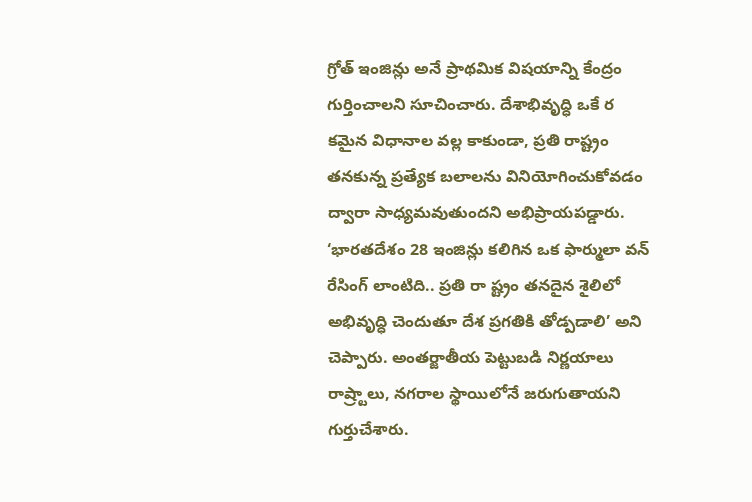గ్రోత్ ఇంజిన్లు అనే ప్రాథమిక విషయాన్ని కేంద్రం గుర్తించాలని సూచించారు. దేశాభివృద్ధి ఒకే ర కమైన విధానాల వల్ల కాకుండా, ప్రతి రాష్ట్రం తనకున్న ప్రత్యేక బలాలను వినియోగించుకోవడం ద్వారా సాధ్యమవుతుందని అభిప్రాయపడ్డారు. ‘భారతదేశం 28 ఇంజిన్లు కలిగిన ఒక ఫార్ములా వన్ రేసింగ్ లాంటిది.. ప్రతి రా ష్ట్రం తనదైన శైలిలో అభివృద్ధి చెందుతూ దేశ ప్రగతికి తోడ్పడాలి’ అని చెప్పారు. అంతర్జాతీయ పెట్టుబడి నిర్ణయాలు రాష్ర్టాలు, నగరాల స్థాయిలోనే జరుగుతాయని గుర్తుచేశారు.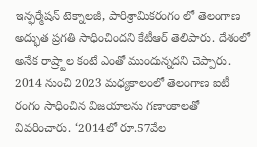ఇన్ఫర్మేషన్ టెక్నాలజీ, పారిశ్రామికరంగం లో తెలంగాణ అద్భుత ప్రగతి సాధించిందని కేటీఆర్ తెలిపారు. దేశంలో అనేక రాష్ర్టాల కంటే ఎంతో ముందున్నదని చెప్పారు. 2014 నుంచి 2023 మధ్యకాలంలో తెలంగాణ ఐటీ రంగం సాధించిన విజయాలను గణాంకాలతో వివరించారు. ‘2014లో రూ.57వేల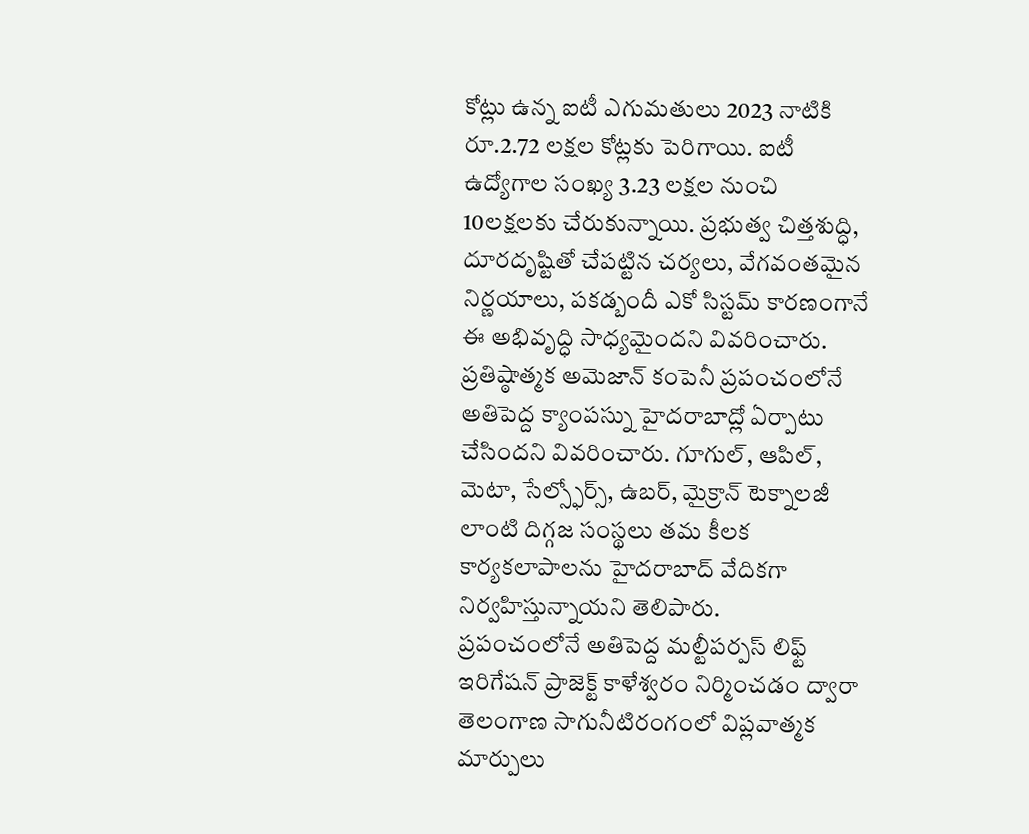కోట్లు ఉన్న ఐటీ ఎగుమతులు 2023 నాటికి రూ.2.72 లక్షల కోట్లకు పెరిగాయి. ఐటీ ఉద్యోగాల సంఖ్య 3.23 లక్షల నుంచి 10లక్షలకు చేరుకున్నాయి. ప్రభుత్వ చిత్తశుద్ధి, దూరదృష్టితో చేపట్టిన చర్యలు, వేగవంతమైన నిర్ణయాలు, పకడ్బందీ ఎకో సిస్టమ్ కారణంగానే ఈ అభివృద్ధి సాధ్యమైందని వివరించారు. ప్రతిష్ఠాత్మక అమెజాన్ కంపెనీ ప్రపంచంలోనే అతిపెద్ద క్యాంపస్ను హైదరాబాద్లో ఏర్పాటు చేసిందని వివరించారు. గూగుల్, ఆపిల్, మెటా, సేల్స్ఫోర్స్, ఉబర్, మైక్రాన్ టెక్నాలజీ లాంటి దిగ్గజ సంస్థలు తమ కీలక కార్యకలాపాలను హైదరాబాద్ వేదికగా నిర్వహిస్తున్నాయని తెలిపారు.
ప్రపంచంలోనే అతిపెద్ద మల్టీపర్పస్ లిఫ్ట్ ఇరిగేషన్ ప్రాజెక్ట్ కాళేశ్వరం నిర్మించడం ద్వారా తెలంగాణ సాగునీటిరంగంలో విప్లవాత్మక మార్పులు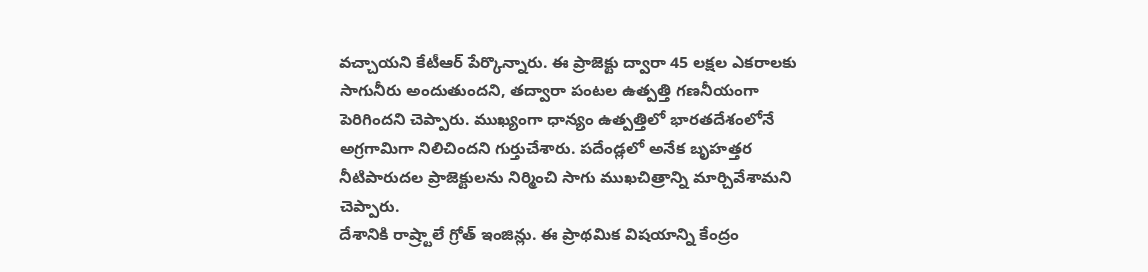వచ్చాయని కేటీఆర్ పేర్కొన్నారు. ఈ ప్రాజెక్టు ద్వారా 45 లక్షల ఎకరాలకు సాగునీరు అందుతుందని, తద్వారా పంటల ఉత్పత్తి గణనీయంగా పెరిగిందని చెప్పారు. ముఖ్యంగా ధాన్యం ఉత్పత్తిలో భారతదేశంలోనే అగ్రగామిగా నిలిచిందని గుర్తుచేశారు. పదేండ్లలో అనేక బృహత్తర నీటిపారుదల ప్రాజెక్టులను నిర్మించి సాగు ముఖచిత్రాన్ని మార్చివేశామని చెప్పారు.
దేశానికి రాష్ర్టాలే గ్రోత్ ఇంజిన్లు. ఈ ప్రాథమిక విషయాన్ని కేంద్రం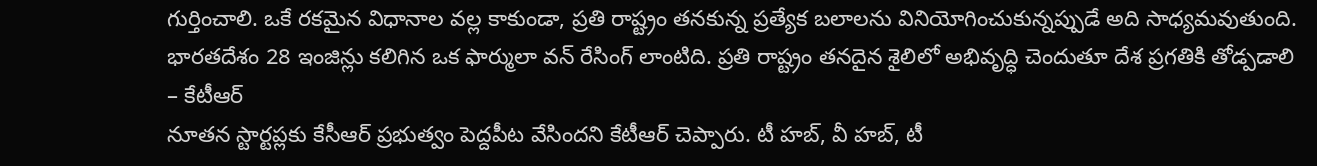గుర్తించాలి. ఒకే రకమైన విధానాల వల్ల కాకుండా, ప్రతి రాష్ట్రం తనకున్న ప్రత్యేక బలాలను వినియోగించుకున్నప్పుడే అది సాధ్యమవుతుంది. భారతదేశం 28 ఇంజిన్లు కలిగిన ఒక ఫార్ములా వన్ రేసింగ్ లాంటిది. ప్రతి రాష్ట్రం తనదైన శైలిలో అభివృద్ధి చెందుతూ దేశ ప్రగతికి తోడ్పడాలి
– కేటీఆర్
నూతన స్టార్టప్లకు కేసీఆర్ ప్రభుత్వం పెద్దపీట వేసిందని కేటీఆర్ చెప్పారు. టీ హబ్, వీ హబ్, టీ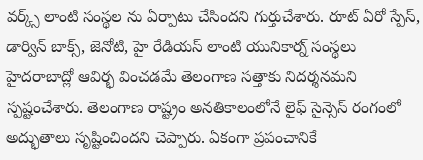వర్క్స్ లాంటి సంస్థల ను ఏర్పాటు చేసిందని గుర్తుచేశారు. రూట్ ఏరో స్పేస్, డార్విన్ బాక్స్, జెనోటి, హై రేడియస్ లాంటి యునికార్న్ సంస్థలు హైదరాబాద్లో ఆవిర్భ వించడమే తెలంగాణ సత్తాకు నిదర్శనమని స్పష్టంచేశారు. తెలంగాణ రాష్ట్రం అనతికాలంలోనే లైఫ్ సైన్సెస్ రంగంలో అద్భుతాలు సృష్టించిందని చెప్పారు. ఏకంగా ప్రపంచానికే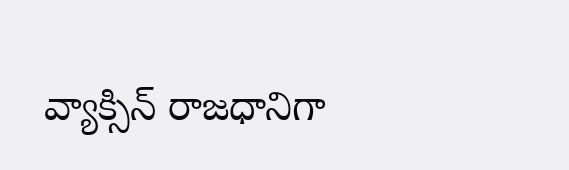వ్యాక్సిన్ రాజధానిగా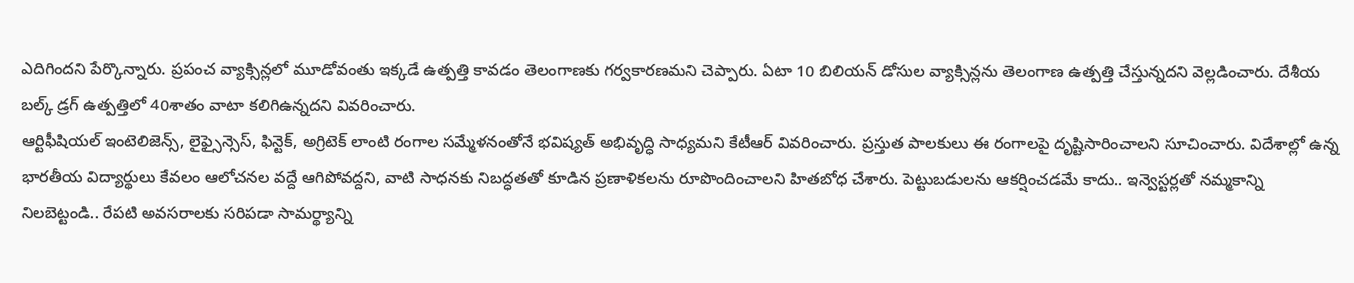ఎదిగిందని పేర్కొన్నారు. ప్రపంచ వ్యాక్సిన్లలో మూడోవంతు ఇక్కడే ఉత్పత్తి కావడం తెలంగాణకు గర్వకారణమని చెప్పారు. ఏటా 10 బిలియన్ డోసుల వ్యాక్సిన్లను తెలంగాణ ఉత్పత్తి చేస్తున్నదని వెల్లడించారు. దేశీయ బల్క్ డ్రగ్ ఉత్పత్తిలో 40శాతం వాటా కలిగిఉన్నదని వివరించారు.
ఆర్టిఫీషియల్ ఇంటెలిజెన్స్, లైఫ్సైన్సెస్, ఫిన్టెక్, అగ్రిటెక్ లాంటి రంగాల సమ్మేళనంతోనే భవిష్యత్ అభివృద్ధి సాధ్యమని కేటీఆర్ వివరించారు. ప్రస్తుత పాలకులు ఈ రంగాలపై దృష్టిసారించాలని సూచించారు. విదేశాల్లో ఉన్న భారతీయ విద్యార్థులు కేవలం ఆలోచనల వద్దే ఆగిపోవద్దని, వాటి సాధనకు నిబద్ధతతో కూడిన ప్రణాళికలను రూపొందించాలని హితబోధ చేశారు. పెట్టుబడులను ఆకర్షించడమే కాదు.. ఇన్వెస్టర్లతో నమ్మకాన్ని నిలబెట్టండి.. రేపటి అవసరాలకు సరిపడా సామర్థ్యాన్ని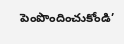పెంపొందించుకోండి’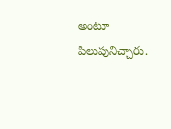అంటూ పిలుపునిచ్చారు.